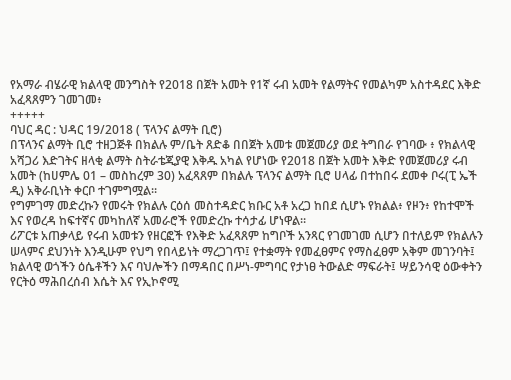የአማራ ብሄራዊ ክልላዊ መንግስት የ2018 በጀት አመት የ1ኛ ሩብ አመት የልማትና የመልካም አስተዳደር እቅድ አፈጻጸምን ገመገመ፥
+++++
ባህር ዳር : ህዳር 19/2018 ( ፕላንና ልማት ቢሮ)
በፕላንና ልማት ቢሮ ተዘጋጅቶ በክልሉ ም/ቤት ጸድቆ በበጀት አመቱ መጀመሪያ ወደ ትግበራ የገባው ፥ የክልላዊ አሻጋሪ እድገትና ዘላቂ ልማት ስትራቴጂያዊ እቅዱ አካል የሆነው የ2018 በጀት አመት እቅድ የመጀመሪያ ሩብ አመት (ከሀምሌ 01 – መስከረም 30) አፈጻጸም በክልሉ ፕላንና ልማት ቢሮ ሀላፊ በተከበሩ ደመቀ ቦሩ(ፒ ኤች ዲ) አቅራቢነት ቀርቦ ተገምግሟል።
የግምገማ መድረኩን የመሩት የክልሉ ርዕሰ መስተዳድር ክቡር አቶ አረጋ ከበደ ሲሆኑ የክልል፥ የዞን፥ የከተሞች እና የወረዳ ከፍተኛና መካከለኛ አመራሮች የመድረኩ ተሳታፊ ሆነዋል።
ሪፖርቱ አጠቃላይ የሩብ አመቱን የዘርፎች የእቅድ አፈጻጸም ከግቦች አንጻር የገመገመ ሲሆን በተለይም የክልሉን ሠላምና ደህንነት እንዲሁም የህግ የበላይነት ማረጋገጥ፤ የተቋማት የመፈፀምና የማስፈፀም አቅም መገንባት፤ ክልላዊ ወጎችን ዕሴቶችን እና ባህሎችን በማዳበር በሥነ-ምግባር የታነፀ ትውልድ ማፍራት፤ ሣይንሳዊ ዕውቀትን የርትዕ ማሕበረሰብ እሴት እና የኢኮኖሚ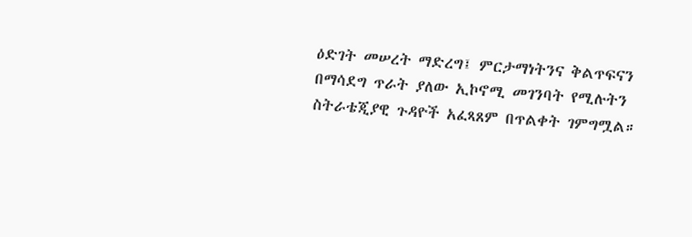ዕድገት መሠረት ማድረግ፤ ምርታማነትንና ቅልጥፍናን በማሳደግ ጥራት ያለው ኢኮኖሚ መገንባት የሚሉትን ስትራቴጂያዊ ጉዳዮች አፈጻጸም በጥልቀት ገምግሟል።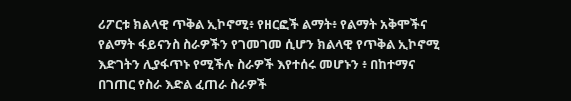ሪፖርቱ ክልላዊ ጥቅል ኢኮኖሚ፥ የዘርፎች ልማት፥ የልማት አቅሞችና የልማት ፋይናንስ ስራዎችን የገመገመ ሲሆን ክልላዊ የጥቅል ኢኮኖሚ እድገትን ሊያፋጥኑ የሚችሉ ስራዎች እየተሰሩ መሆኑን ፥ በከተማና በገጠር የስራ እድል ፈጠራ ስራዎች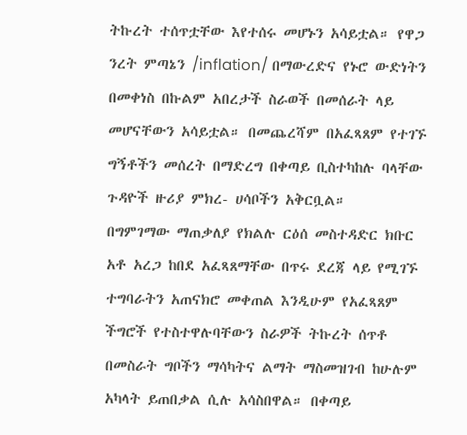ትኩረት ተሰጥቷቸው እየተሰሩ መሆኑን አሳይቷል። የዋጋ ንረት ምጣኔን /inflation/ በማውረድና የኑሮ ውድነትን በመቀነስ በኩልም አበረታች ስራወች በመሰራት ላይ መሆናቸውን አሳይቷል። በመጨረሻም በአፈጻጸም የተገኙ ግኝቶችን መሰረት በማድረግ በቀጣይ ቢስተካከሉ ባላቸው ጉዳዮች ዙሪያ ምክረ- ሀሳቦችን አቅርቧል።
በግምገማው ማጠቃለያ የክልሉ ርዕሰ መስተዳድር ክቡር አቶ አረጋ ከበደ አፈጻጸማቸው በጥሩ ደረጃ ላይ የሚገኙ ተግባራትን አጠናክሮ መቀጠል እንዲሁም የአፈጻጸም ችግሮች የተስተዋሉባቸውን ስራዎች ትኩረት ሰጥቶ በመስራት ግቦችን ማሳካትና ልማት ማስመዝገብ ከሁሉም አካላት ይጠበቃል ሲሉ አሳስበዋል። በቀጣይ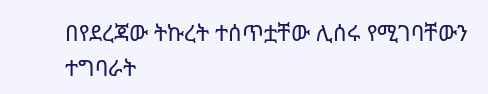በየደረጃው ትኩረት ተሰጥቷቸው ሊሰሩ የሚገባቸውን ተግባራት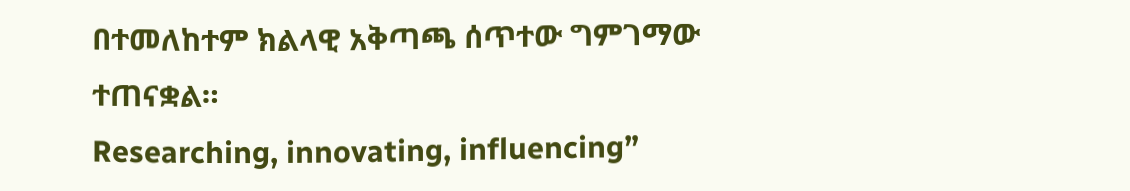በተመለከተም ክልላዊ አቅጣጫ ሰጥተው ግምገማው ተጠናቋል።
Researching, innovating, influencing”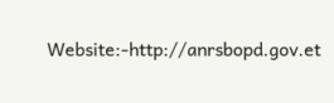Website:-http://anrsbopd.gov.et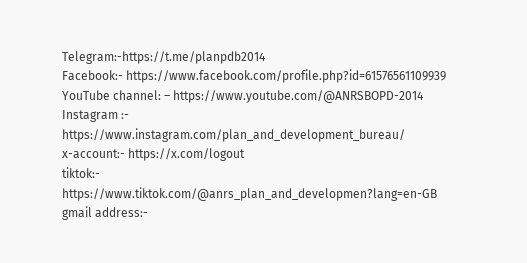Telegram:-https://t.me/planpdb2014
Facebook:- https://www.facebook.com/profile.php?id=61576561109939
YouTube channel: – https://www.youtube.com/@ANRSBOPD-2014
Instagram :- https://www.instagram.com/plan_and_development_bureau/
x-account:- https://x.com/logout
tiktok:- https://www.tiktok.com/@anrs_plan_and_developmen?lang=en-GB
gmail address:-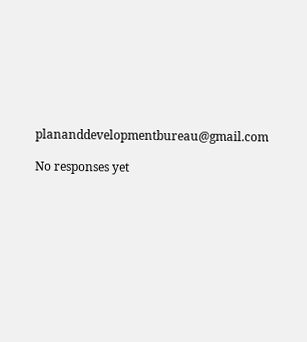plananddevelopmentbureau@gmail.com

No responses yet